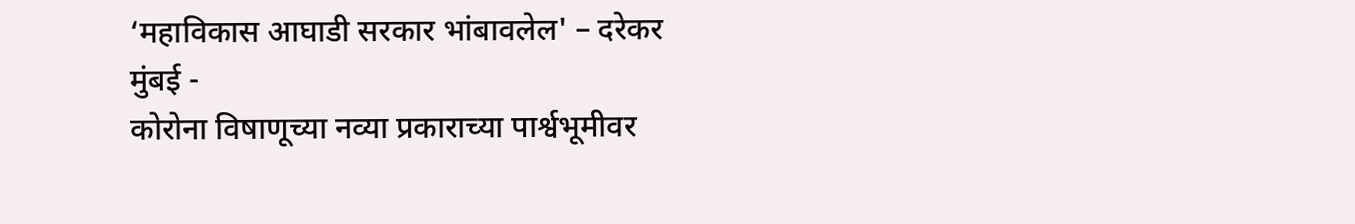‘महाविकास आघाडी सरकार भांबावलेल' – दरेकर
मुंबई -
कोरोना विषाणूच्या नव्या प्रकाराच्या पार्श्वभूमीवर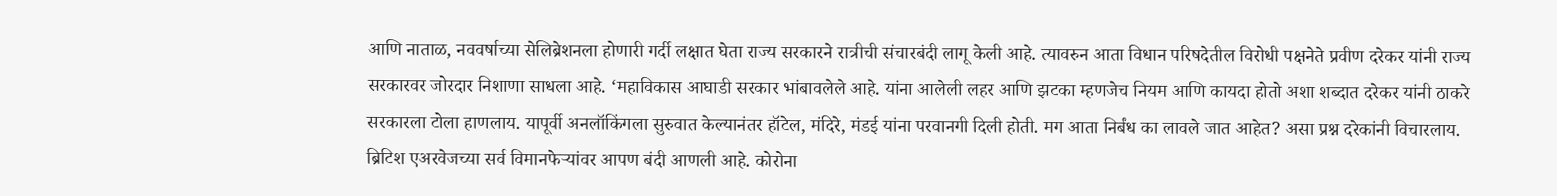आणि नाताळ, नववर्षाच्या सेलिब्रेशनला होणारी गर्दी लक्षात घेता राज्य सरकारने रात्रीची संचारबंदी लागू केली आहे. त्यावरुन आता विधान परिषदेतील विरोधी पक्षनेते प्रवीण दरेकर यांनी राज्य सरकारवर जोरदार निशाणा साधला आहे. ‘महाविकास आघाडी सरकार भांबावलेले आहे. यांना आलेली लहर आणि झटका म्हणजेच नियम आणि कायदा होतो अशा शब्दात दरेकर यांनी ठाकरे सरकारला टोला हाणलाय. यापूर्वी अनलॉकिंगला सुरुवात केल्यानंतर हॉटेल, मंदिरे, मंडई यांना परवानगी दिली होती. मग आता निर्बंध का लावले जात आहेत? असा प्रश्न दरेकांनी विचारलाय.
ब्रिटिश एअरवेजच्या सर्व विमानफेऱ्यांवर आपण बंदी आणली आहे. कोरोना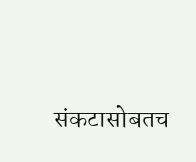संकटासोबतच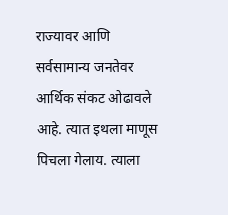राज्यावर आणि सर्वसामान्य जनतेवर आर्थिक संकट ओढावले आहे. त्यात इथला माणूस पिचला गेलाय. त्याला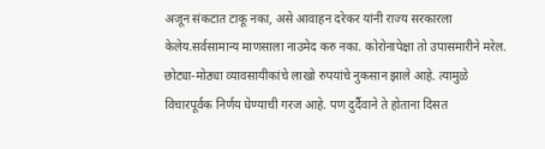अजून संकटात टाकू नका, असे आवाहन दरेकर यांनी राज्य सरकारला केलेय.सर्वसामान्य माणसाला नाउमेद करु नका. कोरोनापेक्षा तो उपासमारीने मरेल. छोट्या-मोठ्या व्यावसायीकांचे लाखो रुपयांचे नुकसान झाले आहे. त्यामुळे विचारपूर्वक निर्णय घेण्याची गरज आहे. पण दुर्दैवाने ते होताना दिसत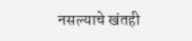नसल्याचे खंतही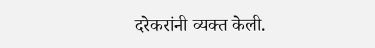दरेकरांनी व्यक्त केली.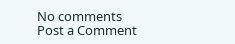No comments
Post a Comment